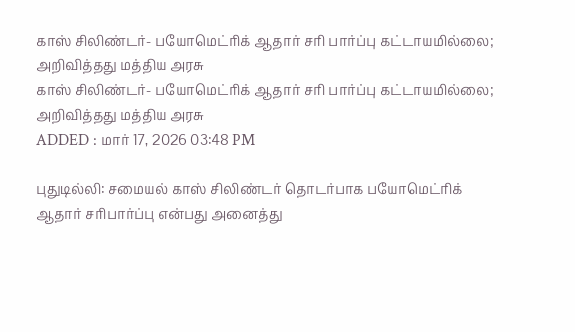காஸ் சிலிண்டர்- பயோமெட்ரிக் ஆதார் சரி பார்ப்பு கட்டாயமில்லை; அறிவித்தது மத்திய அரசு
காஸ் சிலிண்டர்- பயோமெட்ரிக் ஆதார் சரி பார்ப்பு கட்டாயமில்லை; அறிவித்தது மத்திய அரசு
ADDED : மார் 17, 2026 03:48 PM

புதுடில்லி: சமையல் காஸ் சிலிண்டர் தொடர்பாக பயோமெட்ரிக் ஆதார் சரிபார்ப்பு என்பது அனைத்து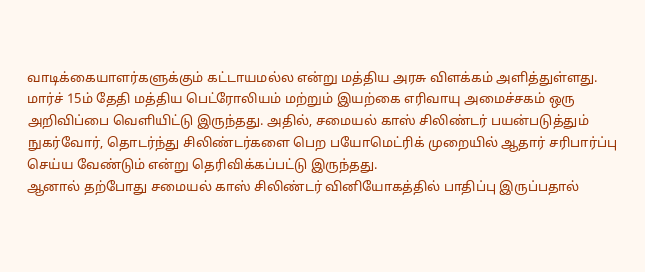வாடிக்கையாளர்களுக்கும் கட்டாயமல்ல என்று மத்திய அரசு விளக்கம் அளித்துள்ளது.
மார்ச் 15ம் தேதி மத்திய பெட்ரோலியம் மற்றும் இயற்கை எரிவாயு அமைச்சகம் ஒரு அறிவிப்பை வெளியிட்டு இருந்தது. அதில், சமையல் காஸ் சிலிண்டர் பயன்படுத்தும் நுகர்வோர், தொடர்ந்து சிலிண்டர்களை பெற பயோமெட்ரிக் முறையில் ஆதார் சரிபார்ப்பு செய்ய வேண்டும் என்று தெரிவிக்கப்பட்டு இருந்தது.
ஆனால் தற்போது சமையல் காஸ் சிலிண்டர் வினியோகத்தில் பாதிப்பு இருப்பதால்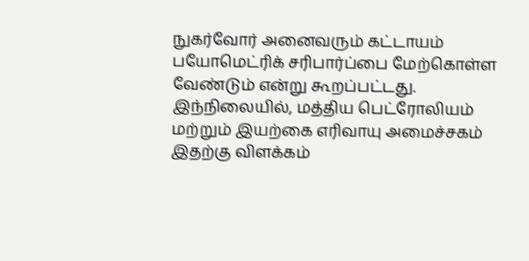நுகர்வோர் அனைவரும் கட்டாயம் பயோமெட்ரிக் சரிபார்ப்பை மேற்கொள்ள வேண்டும் என்று கூறப்பட்டது.
இந்நிலையில், மத்திய பெட்ரோலியம் மற்றும் இயற்கை எரிவாயு அமைச்சகம் இதற்கு விளக்கம்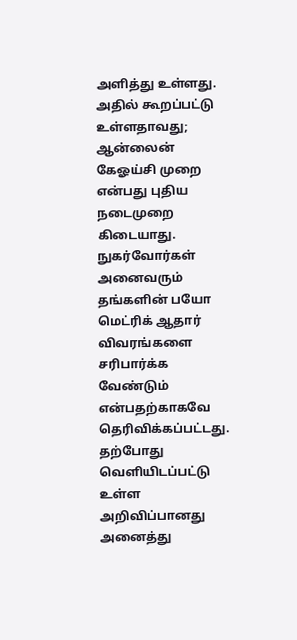அளித்து உள்ளது.
அதில் கூறப்பட்டு உள்ளதாவது;
ஆன்லைன் கேஓய்சி முறை என்பது புதிய நடைமுறை கிடையாது. நுகர்வோர்கள் அனைவரும் தங்களின் பயோ மெட்ரிக் ஆதார் விவரங்களை சரிபார்க்க வேண்டும் என்பதற்காகவே தெரிவிக்கப்பட்டது. தற்போது வெளியிடப்பட்டு உள்ள அறிவிப்பானது அனைத்து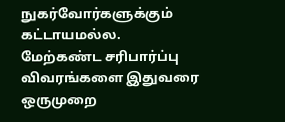நுகர்வோர்களுக்கும் கட்டாயமல்ல.
மேற்கண்ட சரிபார்ப்பு விவரங்களை இதுவரை ஒருமுறை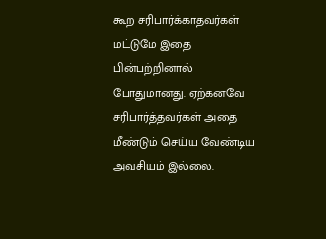கூற சரிபார்க்காதவர்கள் மட்டுமே இதை பின்பற்றினால் போதுமானது. ஏற்கனவே சரிபார்த்தவர்கள் அதை மீண்டும் செய்ய வேண்டிய அவசியம் இல்லை.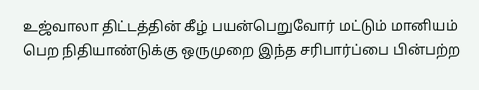உஜ்வாலா திட்டத்தின் கீழ் பயன்பெறுவோர் மட்டும் மானியம் பெற நிதியாண்டுக்கு ஒருமுறை இந்த சரிபார்ப்பை பின்பற்ற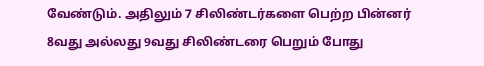வேண்டும். அதிலும் 7 சிலிண்டர்களை பெற்ற பின்னர் 8வது அல்லது 9வது சிலிண்டரை பெறும் போது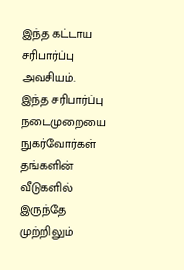இந்த கட்டாய சரிபார்ப்பு அவசியம்.
இந்த சரிபார்ப்பு நடைமுறையை நுகர்வோர்கள் தங்களின் வீடுகளில் இருந்தே முற்றிலும்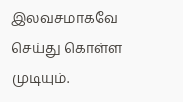இலவசமாகவே செய்து கொள்ள முடியும்.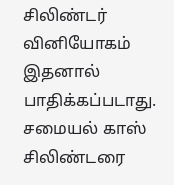சிலிண்டர் வினியோகம் இதனால் பாதிக்கப்படாது. சமையல் காஸ் சிலிண்டரை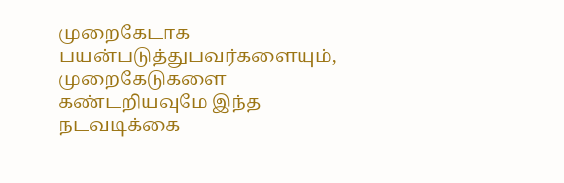முறைகேடாக பயன்படுத்துபவர்களையும், முறைகேடுகளை கண்டறியவுமே இந்த நடவடிக்கை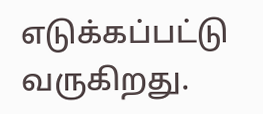எடுக்கப்பட்டு வருகிறது.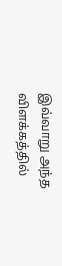இவ்வாறு அந்த விளக்கத்தில்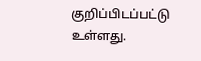குறிப்பிடப்பட்டு உள்ளது.